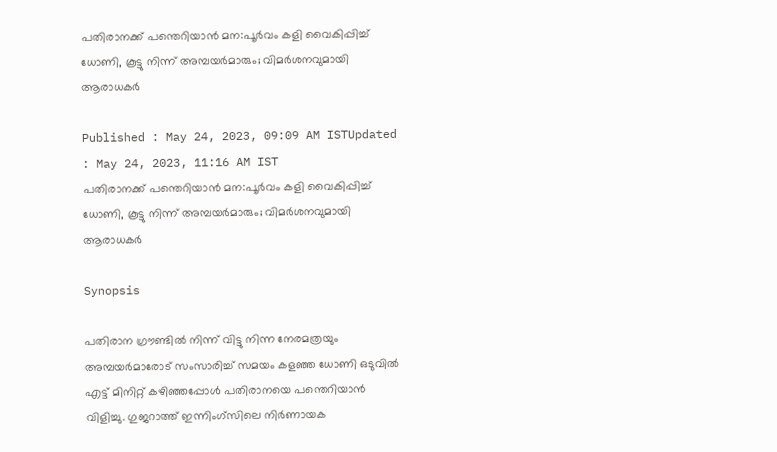പതിരാനക്ക് പന്തെറിയാന്‍ മന:പൂര്‍വം കളി വൈകിപ്പിച്ച് ധോണി, കൂട്ടു നിന്ന് അമ്പയര്‍മാരും; വിമര്‍ശനവുമായി ആരാധകര്‍

Published : May 24, 2023, 09:09 AM ISTUpdated : May 24, 2023, 11:16 AM IST
പതിരാനക്ക് പന്തെറിയാന്‍ മന:പൂര്‍വം കളി വൈകിപ്പിച്ച് ധോണി, കൂട്ടു നിന്ന് അമ്പയര്‍മാരും; വിമര്‍ശനവുമായി ആരാധകര്‍

Synopsis

പതിരാന ഗ്രൗണ്ടില്‍ നിന്ന് വിട്ടു നിന്ന നേരമത്രയും അമ്പയര്‍മാരോട് സംസാരിച്ച് സമയം കളഞ്ഞ ധോണി ഒടുവില്‍ എട്ട് മിനിറ്റ് കഴിഞ്ഞപ്പോള്‍ പതിരാനയെ പന്തെറിയാന്‍ വിളിച്ചു. ഗുജറാത്ത് ഇന്നിംഗ്സിലെ നിര്‍ണായക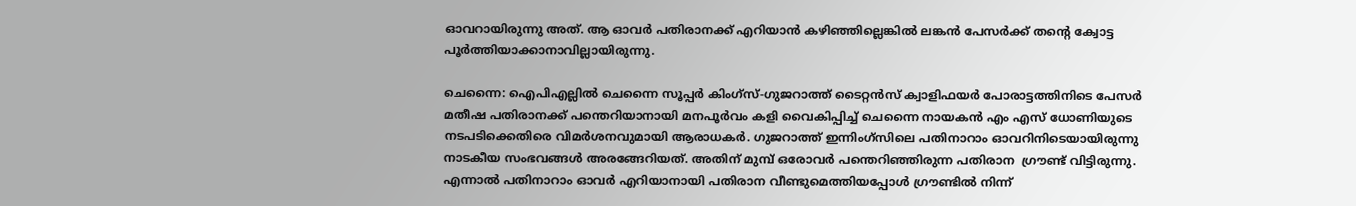ഓവറായിരുന്നു അത്. ആ ഓവര്‍ പതിരാനക്ക് എറിയാന്‍ കഴിഞ്ഞില്ലെങ്കില്‍ ലങ്കന്‍ പേസര്‍ക്ക് തന്‍റെ ക്വോട്ട പൂര്‍ത്തിയാക്കാനാവില്ലായിരുന്നു.

ചെന്നൈ: ഐപിഎല്ലില്‍ ചെന്നൈ സൂപ്പര്‍ കിംഗ്സ്-ഗുജറാത്ത് ടൈറ്റന്‍സ് ക്വാളിഫയര്‍ പോരാട്ടത്തിനിടെ പേസര്‍ മതീഷ പതിരാനക്ക് പന്തെറിയാനായി മനപൂര്‍വം കളി വൈകിപ്പിച്ച് ചെന്നൈ നായകന്‍ എം എസ് ധോണിയുടെ നടപടിക്കെതിരെ വിമര്‍ശനവുമായി ആരാധകര്‍. ഗുജറാത്ത് ഇന്നിംഗ്സിലെ പതിനാറാം ഓവറിനിടെയായിരുന്നു നാടകീയ സംഭവങ്ങള്‍ അരങ്ങേറിയത്. അതിന് മുമ്പ് ഒരോവര്‍ പന്തെറിഞ്ഞിരുന്ന പതിരാന  ഗ്രൗണ്ട് വിട്ടിരുന്നു. എന്നാല്‍ പതിനാറാം ഓവര്‍ എറിയാനായി പതിരാന വീണ്ടുമെത്തിയപ്പോള്‍ ഗ്രൗണ്ടില്‍ നിന്ന്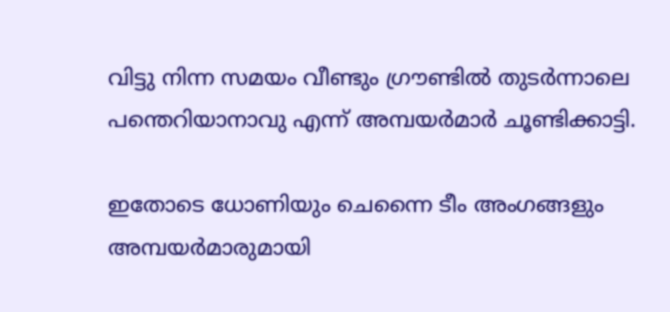വിട്ടു നിന്ന സമയം വീണ്ടും ഗ്രൗണ്ടില്‍ തുടര്‍ന്നാലെ പന്തെറിയാനാവു എന്ന് അമ്പയര്‍മാര്‍ ചൂണ്ടിക്കാട്ടി.

ഇതോടെ ധോണിയും ചെന്നൈ ടീം അംഗങ്ങളും അമ്പയര്‍മാരുമായി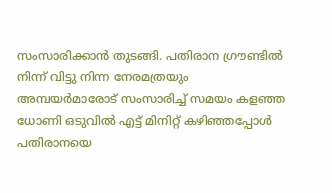സംസാരിക്കാന്‍ തുടങ്ങി. പതിരാന ഗ്രൗണ്ടില്‍ നിന്ന് വിട്ടു നിന്ന നേരമത്രയും അമ്പയര്‍മാരോട് സംസാരിച്ച് സമയം കളഞ്ഞ ധോണി ഒടുവില്‍ എട്ട് മിനിറ്റ് കഴിഞ്ഞപ്പോള്‍ പതിരാനയെ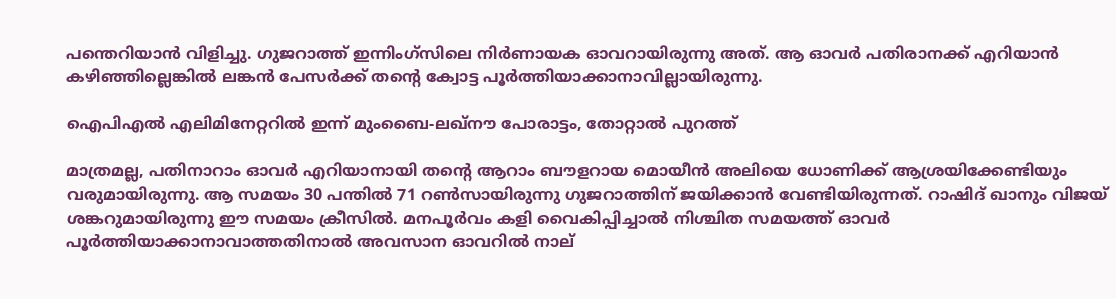പന്തെറിയാന്‍ വിളിച്ചു. ഗുജറാത്ത് ഇന്നിംഗ്സിലെ നിര്‍ണായക ഓവറായിരുന്നു അത്. ആ ഓവര്‍ പതിരാനക്ക് എറിയാന്‍ കഴിഞ്ഞില്ലെങ്കില്‍ ലങ്കന്‍ പേസര്‍ക്ക് തന്‍റെ ക്വോട്ട പൂര്‍ത്തിയാക്കാനാവില്ലായിരുന്നു.

ഐപിഎല്‍ എലിമിനേറ്ററില്‍ ഇന്ന് മുംബൈ-ലഖ്നൗ പോരാട്ടം, തോറ്റാല്‍ പുറത്ത്

മാത്രമല്ല, പതിനാറാം ഓവര്‍ എറിയാനായി തന്‍റെ ആറാം ബൗളറായ മൊയീന്‍ അലിയെ ധോണിക്ക് ആശ്രയിക്കേണ്ടിയും വരുമായിരുന്നു. ആ സമയം 30 പന്തില്‍ 71 റണ്‍സായിരുന്നു ഗുജറാത്തിന് ജയിക്കാന്‍ വേണ്ടിയിരുന്നത്. റാഷിദ് ഖാനും വിജയ് ശങ്കറുമായിരുന്നു ഈ സമയം ക്രീസില്‍. മനപൂര്‍വം കളി വൈകിപ്പിച്ചാല്‍ നിശ്ചിത സമയത്ത് ഓവര്‍ പൂര്‍ത്തിയാക്കാനാവാത്തതിനാല്‍ അവസാന ഓവറില്‍ നാല്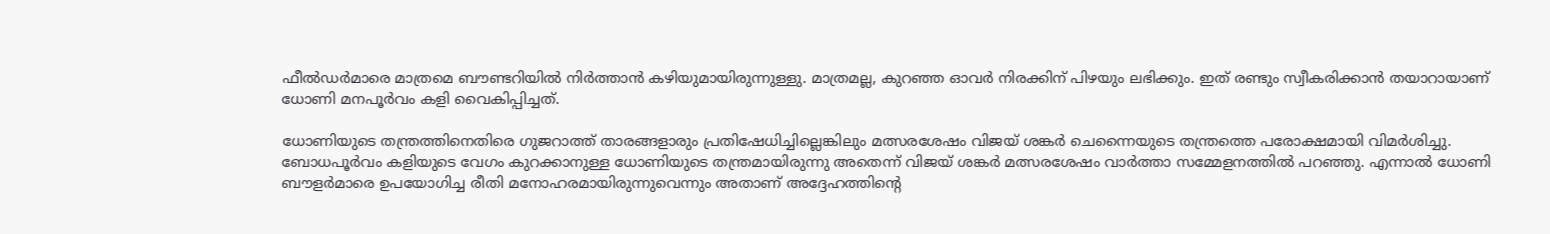ഫീല്‍ഡര്‍മാരെ മാത്രമെ ബൗണ്ടറിയില്‍ നിര്‍ത്താന്‍ കഴിയുമായിരുന്നുള്ളു. മാത്രമല്ല, കുറഞ്ഞ ഓവര്‍ നിരക്കിന് പിഴയും ലഭിക്കും. ഇത് രണ്ടും സ്വീകരിക്കാന്‍ തയാറായാണ് ധോണി മനപൂര്‍വം കളി വൈകിപ്പിച്ചത്.

ധോണിയുടെ തന്ത്രത്തിനെതിരെ ഗുജറാത്ത് താരങ്ങളാരും പ്രതിഷേധിച്ചില്ലെങ്കിലും മത്സരശേഷം വിജയ് ശങ്കര്‍ ചെന്നൈയുടെ തന്ത്രത്തെ പരോക്ഷമായി വിമര്‍ശിച്ചു. ബോധപൂര്‍വം കളിയുടെ വേഗം കുറക്കാനുള്ള ധോണിയുടെ തന്ത്രമായിരുന്നു അതെന്ന് വിജയ് ശങ്കര്‍ മത്സരശേഷം വാര്‍ത്താ സമ്മേളനത്തില്‍ പറഞ്ഞു. എന്നാല്‍ ധോണി ബൗളര്‍മാരെ ഉപയോഗിച്ച രീതി മനോഹരമായിരുന്നുവെന്നും അതാണ് അദ്ദേഹത്തിന്‍റെ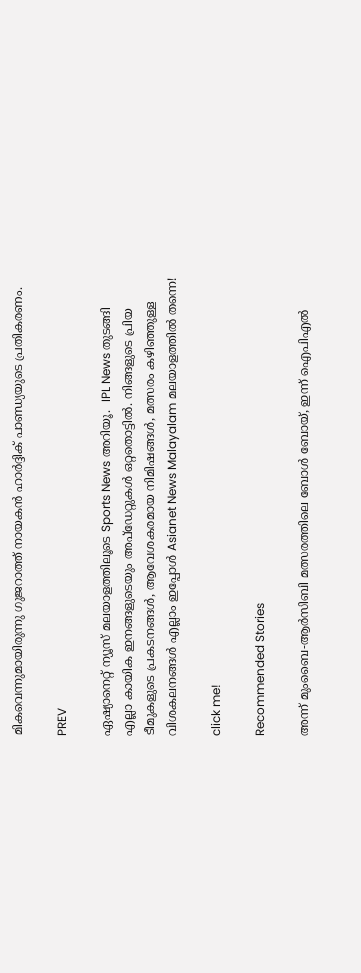മികവെന്നുമായിരുന്നു ഗുജറാത്ത് നായകന്‍ ഹാര്‍ദ്ദിക് പാണ്ഡ്യയുടെ പ്രതികരണം.

PREV

ഏഷ്യാനെറ്റ് ന്യൂസ് മലയാളത്തിലൂടെ Sports News അറിയൂ.  IPL News തുടങ്ങി എല്ലാ കായിക ഇനങ്ങളുടെയും അപ്‌ഡേറ്റുകൾ ഒറ്റതൊട്ടിൽ. നിങ്ങളുടെ പ്രിയ ടീമുകളുടെ പ്രകടനങ്ങൾ, ആവേശകരമായ നിമിഷങ്ങൾ, മത്സരം കഴിഞ്ഞുള്ള വിശകലനങ്ങൾ എല്ലാം ഇപ്പോൾ Asianet News Malayalam മലയാളത്തിൽ തന്നെ!

click me!

Recommended Stories

അന്ന് മുംബൈ-ആര്‍സിബി മത്സരത്തിലെ ബോൾ ബോയ്, ഇന്ന് ഐപിഎല്‍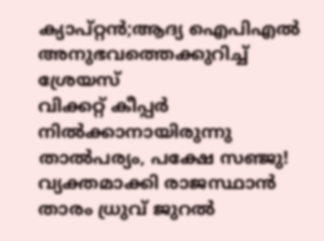ക്യാപ്റ്റന്‍;ആദ്യ ഐപിഎൽ അനുഭവത്തെക്കുറിച്ച് ശ്രേയസ്
വിക്കറ്റ് കീപ്പര്‍ നില്‍ക്കാനായിരുന്നു താല്‍പര്യം, പക്ഷേ സഞ്ജു! വ്യക്തമാക്കി രാജസ്ഥാന്‍ താരം ധ്രുവ് ജുറല്‍